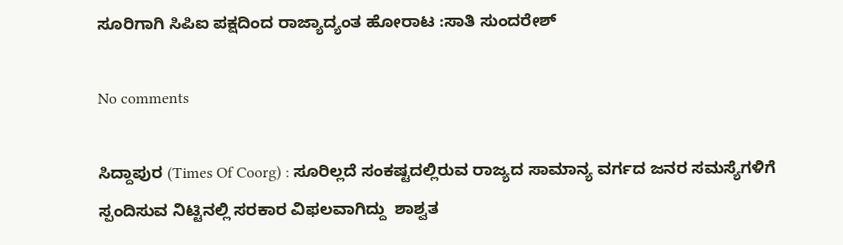ಸೂರಿಗಾಗಿ ಸಿಪಿಐ ಪಕ್ಷದಿಂದ ರಾಜ್ಯಾದ್ಯಂತ ಹೋರಾಟ :ಸಾತಿ ಸುಂದರೇಶ್

No comments

ಸಿದ್ದಾಪುರ (Times Of Coorg) : ಸೂರಿಲ್ಲದೆ ಸಂಕಷ್ಟದಲ್ಲಿರುವ ರಾಜ್ಯದ ಸಾಮಾನ್ಯ ವರ್ಗದ ಜನರ ಸಮಸ್ಯೆಗಳಿಗೆ ಸ್ಪಂದಿಸುವ ನಿಟ್ಟಿನಲ್ಲಿ ಸರಕಾರ ವಿಫಲವಾಗಿದ್ದು  ಶಾಶ್ವತ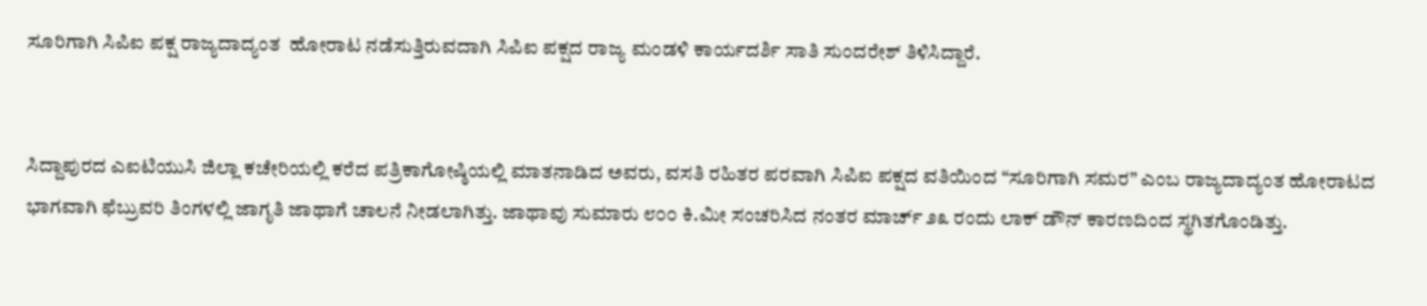ಸೂರಿಗಾಗಿ ಸಿಪಿಐ ಪಕ್ಷ ರಾಜ್ಯದಾದ್ಯಂತ  ಹೋರಾಟ ನಡೆಸುತ್ತಿರುವದಾಗಿ ಸಿಪಿಐ ಪಕ್ಷದ ರಾಜ್ಯ ಮಂಡಳಿ ಕಾರ್ಯದರ್ಶಿ ಸಾತಿ ಸುಂದರೇಶ್ ತಿಳಿಸಿದ್ದಾರೆ.


ಸಿದ್ದಾಪುರದ ಎಐಟಿಯುಸಿ ಜಿಲ್ಲಾ ಕಚೇರಿಯಲ್ಲಿ ಕರೆದ ಪತ್ರಿಕಾಗೋಷ್ಠಿಯಲ್ಲಿ ಮಾತನಾಡಿದ ಅವರು, ವಸತಿ ರಹಿತರ ಪರವಾಗಿ ಸಿಪಿಐ ಪಕ್ಷದ ವತಿಯಿಂದ “ಸೂರಿಗಾಗಿ ಸಮರ” ಎಂಬ ರಾಜ್ಯದಾದ್ಯಂತ ಹೋರಾಟದ ಭಾಗವಾಗಿ ಫೆಬ್ರುವರಿ ತಿಂಗಳಲ್ಲಿ ಜಾಗೃತಿ ಜಾಥಾಗೆ ಚಾಲನೆ ನೀಡಲಾಗಿತ್ತು. ಜಾಥಾವು ಸುಮಾರು ೮೦೦ ಕಿ.ಮೀ ಸಂಚರಿಸಿದ ನಂತರ ಮಾರ್ಚ್ ೨೩ ರಂದು ಲಾಕ್ ಡೌನ್ ಕಾರಣದಿಂದ ಸ್ಥಗಿತಗೊಂಡಿತ್ತು.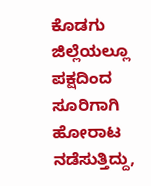ಕೊಡಗು ಜಿಲ್ಲೆಯಲ್ಲೂ ಪಕ್ಷದಿಂದ ಸೂರಿಗಾಗಿ ಹೋರಾಟ ನಡೆಸುತ್ತಿದ್ದು,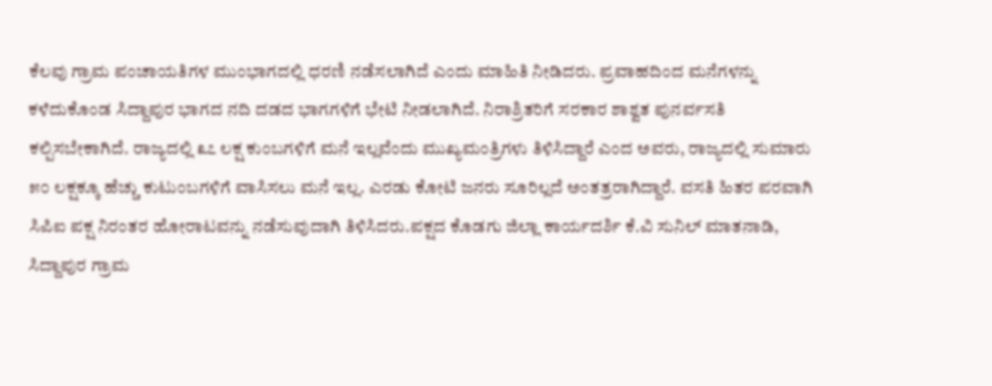ಕೆಲವು ಗ್ರಾಮ ಪಂಚಾಯತಿಗಳ ಮುಂಭಾಗದಲ್ಲಿ ಧರಣಿ ನಡೆಸಲಾಗಿದೆ ಎಂದು ಮಾಹಿತಿ ನೀಡಿದರು. ಪ್ರವಾಹದಿಂದ ಮನೆಗಳನ್ನು ಕಳೆದುಕೊಂಡ ಸಿದ್ದಾಪುರ ಭಾಗದ ನದಿ ದಡದ ಭಾಗಗಳಿಗೆ ಭೇಟಿ ನೀಡಲಾಗಿದೆ. ನಿರಾಶ್ರಿತರಿಗೆ ಸರಕಾರ ಶಾಶ್ವತ ಪುನರ್ವಸತಿ ಕಲ್ಪಿಸಬೇಕಾಗಿದೆ. ರಾಜ್ಯದಲ್ಲಿ ೩೭ ಲಕ್ಷ ಕುಂಬಗಳಿಗೆ ಮನೆ ಇಲ್ಲವೆಂದು ಮುಖ್ಯಮಂತ್ರಿಗಳು ತಿಳಿಸಿದ್ದಾರೆ ಎಂದ ಅವರು, ರಾಜ್ಯದಲ್ಲಿ ಸುಮಾರು ೫೦ ಲಕ್ಷಕ್ಕೂ ಹೆಚ್ಚು ಕುಟುಂಬಗಳಿಗೆ ವಾಸಿಸಲು ಮನೆ ಇಲ್ಲ. ಎರಡು ಕೋಟಿ ಜನರು ಸೂರಿಲ್ಲದೆ ಅಂತತ್ರರಾಗಿದ್ದಾರೆ. ವಸತಿ ಹಿತರ ಪರವಾಗಿ ಸಿಪಿಐ ಪಕ್ಷ ನಿರಂತರ ಹೋರಾಟವನ್ನು ನಡೆಸುವುದಾಗಿ ತಿಳಿಸಿದರು.ಪಕ್ಷದ ಕೊಡಗು ಜಿಲ್ಲಾ ಕಾರ್ಯದರ್ಶಿ ಕೆ.ವಿ ಸುನಿಲ್ ಮಾತನಾಡಿ, ಸಿದ್ದಾಪುರ ಗ್ರಾಮ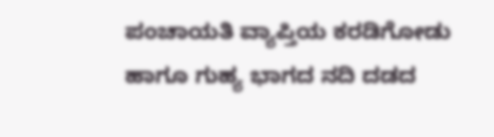ಪಂಚಾಯತಿ ವ್ಯಾಪ್ತಿಯ ಕರಡಿಗೋಡು ಹಾಗೂ ಗುಹ್ಯ ಭಾಗದ ನದಿ ದಡದ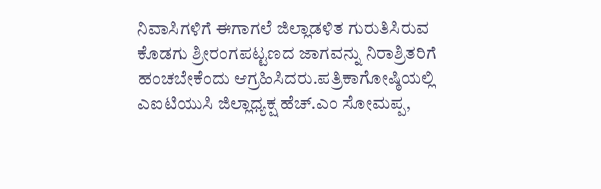ನಿವಾಸಿಗಳಿಗೆ ಈಗಾಗಲೆ ಜಿಲ್ಲಾಡಳಿತ ಗುರುತಿಸಿರುವ ಕೊಡಗು ಶ್ರೀರಂಗಪಟ್ಟಣದ ಜಾಗವನ್ನು ನಿರಾಶ್ರಿತರಿಗೆ ಹಂಚಬೇಕೆಂದು ಆಗ್ರಹಿಸಿದರು.ಪತ್ರಿಕಾಗೋಷ್ಠಿಯಲ್ಲಿ ಎಐಟಿಯುಸಿ ಜಿಲ್ಲಾಧ್ಯಕ್ಷ ಹೆಚ್.ಎಂ ಸೋಮಪ್ಪ,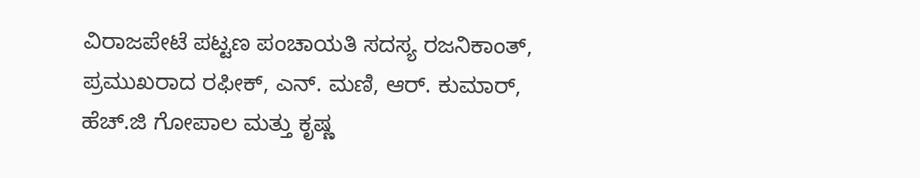ವಿರಾಜಪೇಟೆ ಪಟ್ಟಣ ಪಂಚಾಯತಿ ಸದಸ್ಯ ರಜನಿಕಾಂತ್, ಪ್ರಮುಖರಾದ ರಫೀಕ್, ಎನ್. ಮಣಿ, ಆರ್. ಕುಮಾರ್, ಹೆಚ್.ಜಿ ಗೋಪಾಲ ಮತ್ತು ಕೃಷ್ಣ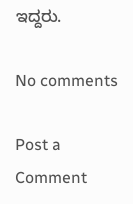ಇದ್ದರು.

No comments

Post a Comment